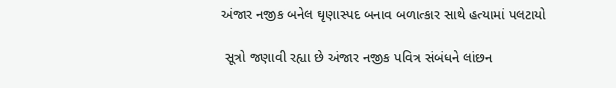અંજાર નજીક બનેલ ઘૃણાસ્પદ બનાવ બળાત્કાર સાથે હત્યામાં પલટાયો

 સૂત્રો જણાવી રહ્યા છે અંજાર નજીક પવિત્ર સંબંધને લાંછન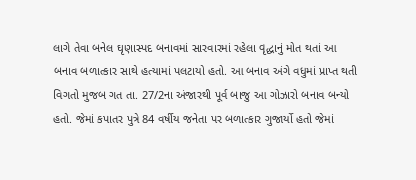લાગે તેવા બનેલ ઘૃણાસ્પદ બનાવમાં સારવારમાં રહેલા વૃદ્ધાનું મોત થતાં આ બનાવ બળાત્કાર સાથે હત્યામાં પલટાયો હતો. આ બનાવ અંગે વધુમાં પ્રાપ્ત થતી વિગતો મુજબ ગત તા. 27/2ના અંજારથી પૂર્વ બાજુ આ ગોઝારો બનાવ બન્યો હતો. જેમાં કપાતર પુત્રે 84 વર્ષીય જનેતા પર બળાત્કાર ગુજાર્યો હતો જેમાં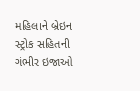મહિલાને બ્રેઇન સ્ટ્રોક સહિતની ગંભીર ઇજાઓ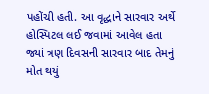પહોંચી હતી. આ વૃદ્ધાને સારવાર અર્થે હોસ્પિટલ લઈ જવામાં આવેલ હતા જ્યાં ત્રણ દિવસની સારવાર બાદ તેમનું મોત થયું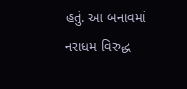હતું. આ બનાવમાં નરાધમ વિરુદ્ધ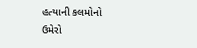હત્યાની કલમોનો ઉમેરો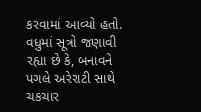કરવામાં આવ્યો હતો. વધુમાં સૂત્રો જણાવી રહ્યા છે કે, બનાવને પગલે અરેરાટી સાથે ચકચાર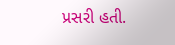પ્રસરી હતી.